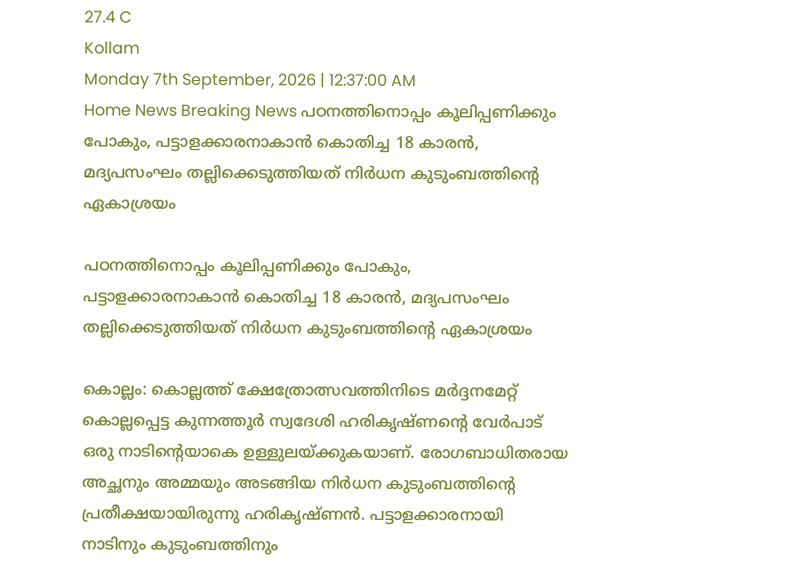27.4 C
Kollam
Monday 7th September, 2026 | 12:37:00 AM
Home News Breaking News പഠനത്തിനൊപ്പം കൂലിപ്പണിക്കും പോകും, പട്ടാളക്കാരനാകാൻ കൊതിച്ച 18 കാരൻ, മദ്യപസംഘം തല്ലിക്കെടുത്തിയത് നിർധന കുടുംബത്തിന്റെ ഏകാശ്രയം

പഠനത്തിനൊപ്പം കൂലിപ്പണിക്കും പോകും, പട്ടാളക്കാരനാകാൻ കൊതിച്ച 18 കാരൻ, മദ്യപസംഘം തല്ലിക്കെടുത്തിയത് നിർധന കുടുംബത്തിന്റെ ഏകാശ്രയം

കൊല്ലം: കൊല്ലത്ത് ക്ഷേത്രോത്സവത്തിനിടെ മര്‍ദ്ദനമേറ്റ് കൊല്ലപ്പെട്ട കുന്നത്തൂര്‍ സ്വദേശി ഹരികൃഷ്ണന്‍റെ വേര്‍പാട് ഒരു നാടിന്‍റെയാകെ ഉള്ളുലയ്ക്കുകയാണ്. രോഗബാധിതരായ അച്ഛനും അമ്മയും അടങ്ങിയ നിര്‍ധന കുടുംബത്തിന്‍റെ പ്രതീക്ഷയായിരുന്നു ഹരികൃഷ്ണന്‍. പട്ടാളക്കാരനായി നാടിനും കുടുംബത്തിനും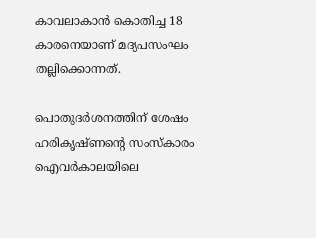കാവലാകാന്‍ കൊതിച്ച 18 കാരനെയാണ് മദ്യപസംഘം തല്ലിക്കൊന്നത്.

പൊതുദർശനത്തിന് ശേഷം ഹരികൃഷ്ണന്‍റെ സംസ്കാരം ഐവർകാലയിലെ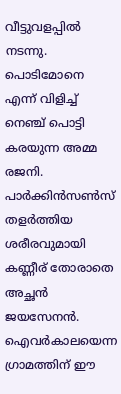വീട്ടുവളപ്പിൽ നടന്നു. പൊടിമോനെ എന്ന് വിളിച്ച് നെഞ്ച് പൊട്ടി കരയുന്ന അമ്മ രജനി. പാര്‍ക്കിന്‍സണ്‍സ് തളര്‍ത്തിയ ശരീരവുമായി കണ്ണീര് തോരാതെ അച്ഛന്‍ ജയസേനന്‍. ഐവര്‍കാലയെന്ന ഗ്രാമത്തിന് ഈ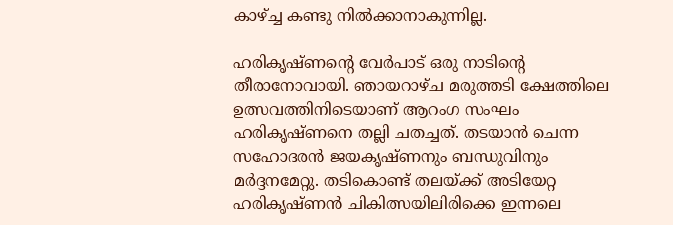കാഴ്ച്ച കണ്ടു നില്‍ക്കാനാകുന്നില്ല.

ഹരികൃഷ്ണന്‍റെ വേര്‍പാട് ഒരു നാടിന്‍റെ തീരാനോവായി. ഞായറാഴ്ച മരുത്തടി ക്ഷേത്തിലെ ഉത്സവത്തിനിടെയാണ് ആറംഗ സംഘം ഹരികൃഷ്ണനെ തല്ലി ചതച്ചത്. തടയാന്‍ ചെന്ന സഹോദരന്‍ ജയകൃഷ്ണനും ബന്ധുവിനും മര്‍ദ്ദനമേറ്റു. തടികൊണ്ട് തലയ്ക്ക് അടിയേറ്റ ഹരികൃഷ്ണന്‍ ചികിത്സയിലിരിക്കെ ഇന്നലെ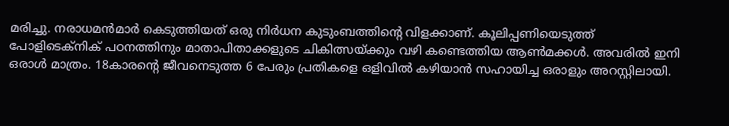മരിച്ചു. നരാധമന്‍മാര്‍ കെടുത്തിയത് ഒരു നിര്‍ധന കുടുംബത്തിന്‍റെ വിളക്കാണ്. കൂലിപ്പണിയെടുത്ത് പോളിടെക്നിക് പഠനത്തിനും മാതാപിതാക്കളുടെ ചികിത്സയ്ക്കും വഴി കണ്ടെത്തിയ ആണ്‍മക്കള്‍. അവരില്‍ ഇനി ഒരാള്‍ മാത്രം. 18കാരന്‍റെ ജീവനെടുത്ത 6 പേരും പ്രതികളെ ഒളിവില്‍ കഴിയാന്‍ സഹായിച്ച ഒരാളും അറസ്റ്റിലായി.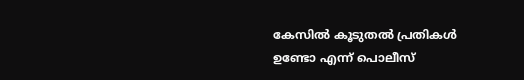കേസില്‍ കൂടുതല്‍ പ്രതികള്‍ ഉണ്ടോ എന്ന് പൊലീസ്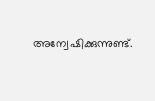അന്വേഷിക്കുന്നുണ്ട്.